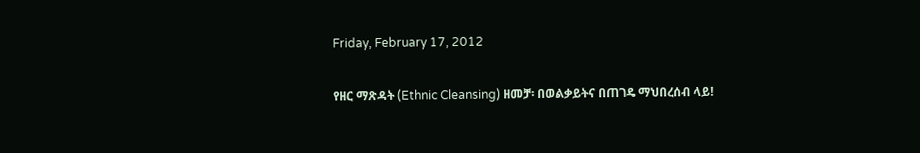Friday, February 17, 2012

የዘር ማጽዳት (Ethnic Cleansing) ዘመቻ፡ በወልቃይትና በጠገዴ ማህበረሰብ ላይ!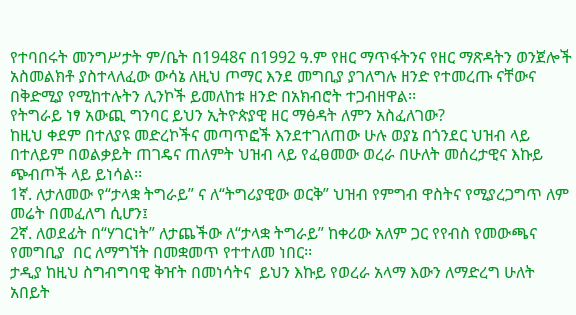የተባበሩት መንግሥታት ም/ቤት በ1948ና በ1992 ዓ.ም የዘር ማጥፋትንና የዘር ማጽዳትን ወንጀሎች አስመልክቶ ያስተላለፈው ውሳኔ ለዚህ ጦማር እንደ መግቢያ ያገለግሉ ዘንድ የተመረጡ ናቸውና በቅድሚያ የሚከተሉትን ሊንኮች ይመለከቱ ዘንድ በአክብሮት ተጋብዘዋል፡፡
የትግራይ ነፃ አውጪ ግንባር ይህን ኢትዮጵያዊ ዘር ማፅዳት ለምን አስፈለገው?
ከዚህ ቀደም በተለያዩ መድረኮችና መጣጥፎች እንደተገለጠው ሁሉ ወያኔ በጎንደር ህዝብ ላይ በተለይም በወልቃይት ጠገዴና ጠለምት ህዝብ ላይ የፈፀመው ወረራ በሁለት መሰረታዊና እኩይ ጭብጦች ላይ ይነሳል፡፡
1ኛ. ለታለመው የ“ታላቋ ትግራይ” ና ለ“ትግሪያዊው ወርቅ” ህዝብ የምግብ ዋስትና የሚያረጋግጥ ለም መሬት በመፈለግ ሲሆን፤
2ኛ. ለወደፊት በ“ሃገርነት” ለታጨችው ለ“ታላቋ ትግራይ” ከቀሪው አለም ጋር የየብስ የመውጫና የመግቢያ  በር ለማግኘት በመቋመጥ የተተለመ ነበር፡፡
ታዲያ ከዚህ ስግብግባዊ ቅዠት በመነሳትና  ይህን እኩይ የወረራ አላማ እውን ለማድረግ ሁለት አበይት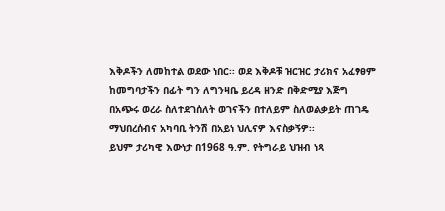እቅዶችን ለመከተል ወደው ነበር፡፡ ወደ እቅዶቹ ዝርዝር ታሪክና አፈፃፀም ከመግባታችን በፊት ግን ለግንዛቤ ይረዳ ዘንድ በቅድሚያ እጅግ በአጭሩ ወረራ ስለተደገሰለት ወገናችን በተለይም ስለወልቃይት ጠገዴ ማህበረሰብና አካባቢ ትንሽ በአይነ ህሊናዎ እናስቃኝዎ፡፡
ይህም ታሪካዊ እውነታ በ1968 ዓ.ም. የትግራይ ህዝብ ነጻ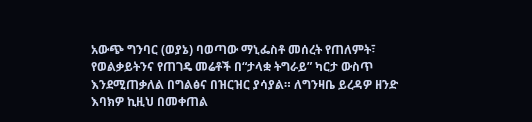አውጭ ግንባር (ወያኔ) ባወጣው ማኒፌስቶ መሰረት የጠለምት፣ የወልቃይትንና የጠገዴ መሬቶች በ“ታላቋ ትግራይ” ካርታ ውስጥ እንደሚጠቃለል በግልፅና በዝርዝር ያሳያል። ለግንዛቤ ይረዳዎ ዘንድ እባክዎ ኪዚህ በመቀጠል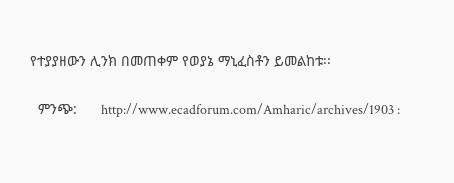የተያያዘውን ሊንክ በመጠቀም የወያኔ ማኒፈስቶን ይመልከቱ፡፡

  ምንጭ:      http://www.ecadforum.com/Amharic/archives/1903 :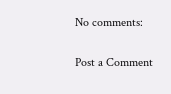No comments:

Post a Comment